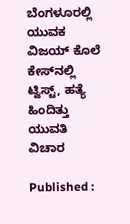ಬೆಂಗಳೂರಲ್ಲಿ ಯುವಕ ವಿಜಯ್ ಕೊಲೆ ಕೇಸ್‌ನಲ್ಲಿ ಟ್ವಿಸ್ಟ್, ಹತ್ಯೆ ಹಿಂದಿತ್ತು ಯುವತಿ ವಿಚಾರ

Published :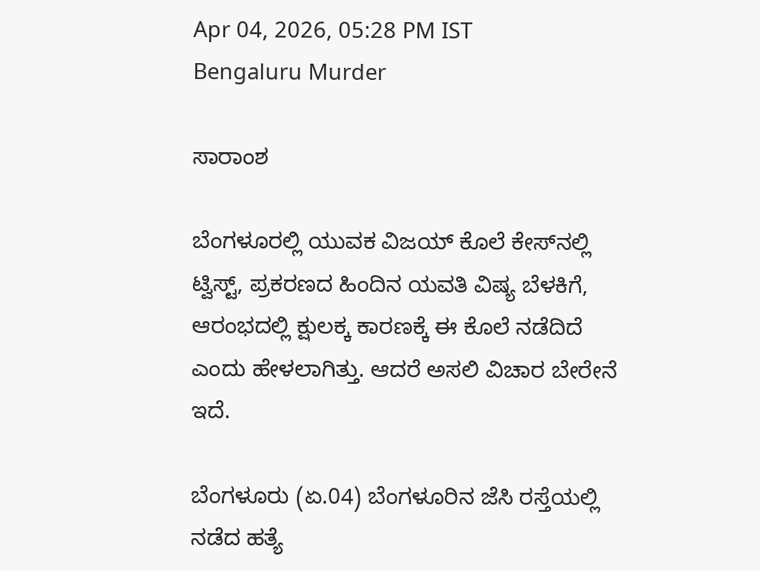Apr 04, 2026, 05:28 PM IST
Bengaluru Murder

ಸಾರಾಂಶ

ಬೆಂಗಳೂರಲ್ಲಿ ಯುವಕ ವಿಜಯ್ ಕೊಲೆ ಕೇಸ್‌ನಲ್ಲಿ ಟ್ವಿಸ್ಟ್, ಪ್ರಕರಣದ ಹಿಂದಿನ ಯವತಿ ವಿಷ್ಯ ಬೆಳಕಿಗೆ, ಆರಂಭದಲ್ಲಿ ಕ್ಷುಲಕ್ಕ ಕಾರಣಕ್ಕೆ ಈ ಕೊಲೆ ನಡೆದಿದೆ ಎಂದು ಹೇಳಲಾಗಿತ್ತು. ಆದರೆ ಅಸಲಿ ವಿಚಾರ ಬೇರೇನೆ ಇದೆ.

ಬೆಂಗಳೂರು (ಏ.04) ಬೆಂಗಳೂರಿನ ಜೆಸಿ ರಸ್ತೆಯಲ್ಲಿ ನಡೆದ ಹತ್ಯೆ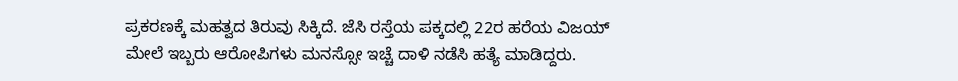ಪ್ರಕರಣಕ್ಕೆ ಮಹತ್ವದ ತಿರುವು ಸಿಕ್ಕಿದೆ. ಜೆಸಿ ರಸ್ತೆಯ ಪಕ್ಕದಲ್ಲಿ 22ರ ಹರೆಯ ವಿಜಯ್ ಮೇಲೆ ಇಬ್ಬರು ಆರೋಪಿಗಳು ಮನಸ್ಸೋ ಇಚ್ಚೆ ದಾಳಿ ನಡೆಸಿ ಹತ್ಯೆ ಮಾಡಿದ್ದರು.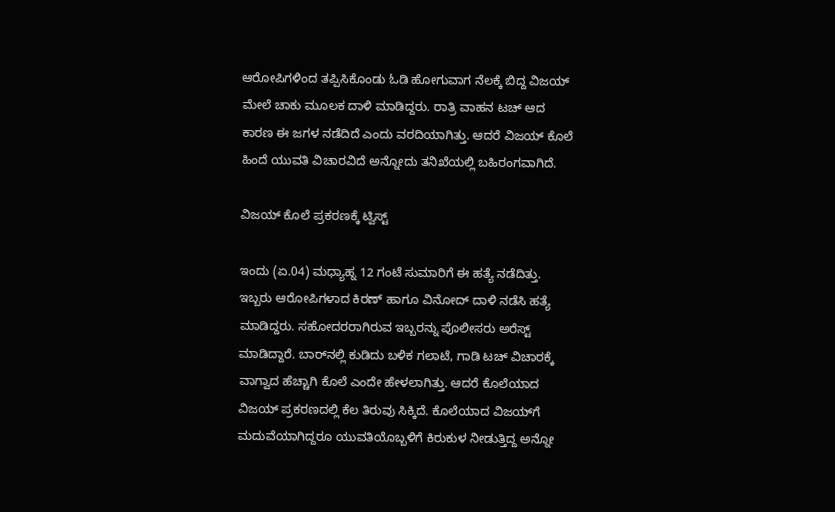ಆರೋಪಿಗಳಿಂದ ತಪ್ಪಿಸಿಕೊಂಡು ಓಡಿ ಹೋಗುವಾಗ ನೆಲಕ್ಕೆ ಬಿದ್ದ ವಿಜಯ್ ಮೇಲೆ ಚಾಕು ಮೂಲಕ ದಾಳಿ ಮಾಡಿದ್ದರು. ರಾತ್ರಿ ವಾಹನ ಟಚ್ ಆದ ಕಾರಣ ಈ ಜಗಳ ನಡೆದಿದೆ ಎಂದು ವರದಿಯಾಗಿತ್ತು. ಆದರೆ ವಿಜಯ್ ಕೊಲೆ ಹಿಂದೆ ಯುವತಿ ವಿಚಾರವಿದೆ ಅನ್ನೋದು ತನಿಖೆಯಲ್ಲಿ ಬಹಿರಂಗವಾಗಿದೆ.

ವಿಜಯ್ ಕೊಲೆ ಪ್ರಕರಣಕ್ಕೆ ಟ್ವಿಸ್ಟ್

ಇಂದು (ಏ.04) ಮಧ್ಯಾಹ್ನ 12 ಗಂಟೆ ಸುಮಾರಿಗೆ ಈ ಹತ್ಯೆ ನಡೆದಿತ್ತು. ಇಬ್ಬರು ಆರೋಪಿಗಳಾದ ಕಿರಣ್ ಹಾಗೂ ವಿನೋದ್ ದಾಳಿ ನಡೆಸಿ ಹತ್ಯೆ ಮಾಡಿದ್ದರು. ಸಹೋದರರಾಗಿರುವ ಇಬ್ಬರನ್ನು ಪೊಲೀಸರು ಅರೆಸ್ಟ್ ಮಾಡಿದ್ದಾರೆ. ಬಾರ್‌ನಲ್ಲಿ ಕುಡಿದು ಬಳಿಕ ಗಲಾಟೆ, ಗಾಡಿ ಟಚ್ ವಿಚಾರಕ್ಕೆ ವಾಗ್ವಾದ ಹೆಚ್ಚಾಗಿ ಕೊಲೆ ಎಂದೇ ಹೇಳಲಾಗಿತ್ತು. ಆದರೆ ಕೊಲೆಯಾದ ವಿಜಯ್ ಪ್ರಕರಣದಲ್ಲಿ ಕೆಲ ತಿರುವು ಸಿಕ್ಕಿದೆ. ಕೊಲೆಯಾದ ವಿಜಯ್‌ಗೆ ಮದುವೆಯಾಗಿದ್ದರೂ ಯುವತಿಯೊಬ್ಬಳಿಗೆ ಕಿರುಕುಳ ನೀಡುತ್ತಿದ್ದ ಅನ್ನೋ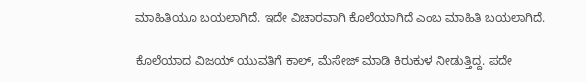ಮಾಹಿತಿಯೂ ಬಯಲಾಗಿದೆ. ಇದೇ ವಿಚಾರವಾಗಿ ಕೊಲೆಯಾಗಿದೆ ಎಂಬ ಮಾಹಿತಿ ಬಯಲಾಗಿದೆ.

ಕೊಲೆಯಾದ ವಿಜಯ್ ಯುವತಿಗೆ ಕಾಲ್, ಮೆಸೇಜ್ ಮಾಡಿ ಕಿರುಕುಳ ನೀಡುತ್ತಿದ್ದ. ಪದೇ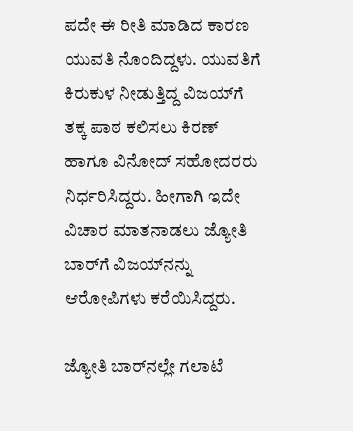ಪದೇ ಈ ರೀತಿ ಮಾಡಿದ ಕಾರಣ ಯುವತಿ ನೊಂದಿದ್ದಳು. ಯುವತಿಗೆ ಕಿರುಕುಳ ನೀಡುತ್ತಿದ್ದ ವಿಜಯ್‌ಗೆ ತಕ್ಕ ಪಾಠ ಕಲಿಸಲು ಕಿರಣ್ ಹಾಗೂ ವಿನೋದ್ ಸಹೋದರರು ನಿರ್ಧರಿಸಿದ್ದರು. ಹೀಗಾಗಿ ಇದೇ ವಿಚಾರ ಮಾತನಾಡಲು ಜ್ಯೋತಿ ಬಾರ್‌ಗೆ ವಿಜಯ್‌ನನ್ನು ಆರೋಪಿಗಳು ಕರೆಯಿಸಿದ್ದರು.

ಜ್ಯೋತಿ ಬಾರ್‌ನಲ್ಲೇ ಗಲಾಟೆ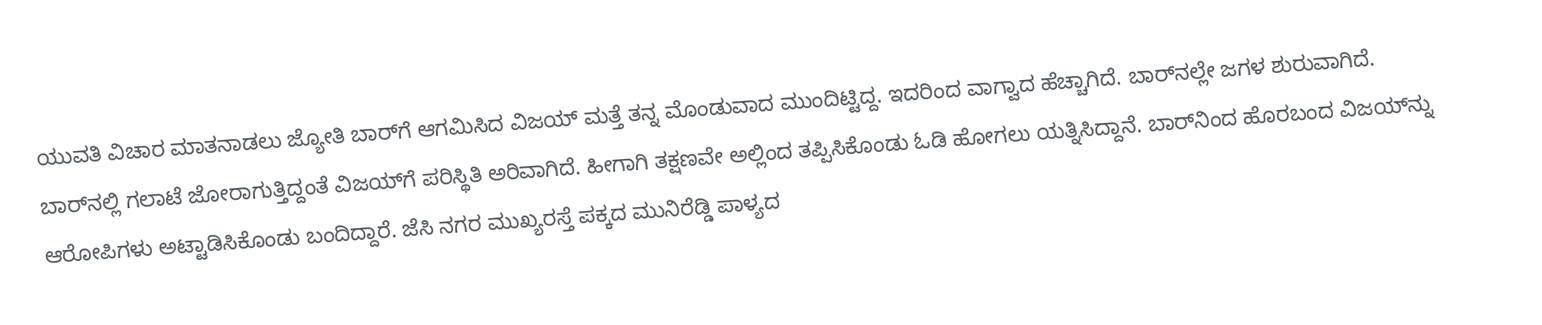ಯುವತಿ ವಿಚಾರ ಮಾತನಾಡಲು ಜ್ಯೋತಿ ಬಾರ್‌ಗೆ ಆಗಮಿಸಿದ ವಿಜಯ್ ಮತ್ತೆ ತನ್ನ ಮೊಂಡುವಾದ ಮುಂದಿಟ್ಟಿದ್ದ. ಇದರಿಂದ ವಾಗ್ವಾದ ಹೆಚ್ಚಾಗಿದೆ. ಬಾರ್‌ನಲ್ಲೇ ಜಗಳ ಶುರುವಾಗಿದೆ. ಬಾರ್‌ನಲ್ಲಿ ಗಲಾಟೆ ಜೋರಾಗುತ್ತಿದ್ದಂತೆ ವಿಜಯ್‌ಗೆ ಪರಿಸ್ಥಿತಿ ಅರಿವಾಗಿದೆ. ಹೀಗಾಗಿ ತಕ್ಷಣವೇ ಅಲ್ಲಿಂದ ತಪ್ಪಿಸಿಕೊಂಡು ಓಡಿ ಹೋಗಲು ಯತ್ನಿಸಿದ್ದಾನೆ. ಬಾರ್‌ನಿಂದ ಹೊರಬಂದ ವಿಜಯ್‌ನ್ನು ಆರೋಪಿಗಳು ಅಟ್ಟಾಡಿಸಿಕೊಂಡು ಬಂದಿದ್ದಾರೆ. ಜೆಸಿ ನಗರ ಮುಖ್ಯರಸ್ತೆ ಪಕ್ಕದ ಮುನಿರೆಡ್ಡಿ ಪಾಳ್ಯದ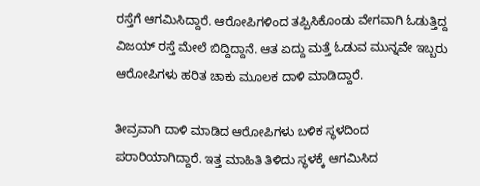ರಸ್ತೆಗೆ ಆಗಮಿಸಿದ್ದಾರೆ. ಆರೋಪಿಗಳಿಂದ ತಪ್ಪಿಸಿಕೊಂಡು ವೇಗವಾಗಿ ಓಡುತ್ತಿದ್ದ ವಿಜಯ್ ರಸ್ತೆ ಮೇಲೆ ಬಿದ್ದಿದ್ದಾನೆ. ಆತ ಏದ್ದು ಮತ್ತೆ ಓಡುವ ಮುನ್ನವೇ ಇಬ್ಬರು ಆರೋಪಿಗಳು ಹರಿತ ಚಾಕು ಮೂಲಕ ದಾಳಿ ಮಾಡಿದ್ದಾರೆ.

ತೀವ್ರವಾಗಿ ದಾಳಿ ಮಾಡಿದ ಆರೋಪಿಗಳು ಬಳಿಕ ಸ್ಥಳದಿಂದ ಪರಾರಿಯಾಗಿದ್ದಾರೆ. ಇತ್ತ ಮಾಹಿತಿ ತಿಳಿದು ಸ್ಥಳಕ್ಕೆ ಆಗಮಿಸಿದ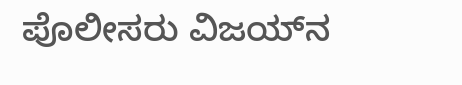ಪೊಲೀಸರು ವಿಜಯ್‌ನ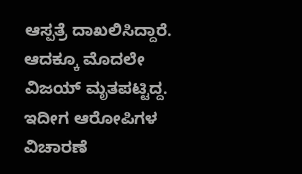ಆಸ್ಪತ್ರೆ ದಾಖಲಿಸಿದ್ದಾರೆ. ಆದಕ್ಕೂ ಮೊದಲೇ ವಿಜಯ್ ಮೃತಪಟ್ಟಿದ್ದ. ಇದೀಗ ಆರೋಪಿಗಳ ವಿಚಾರಣೆ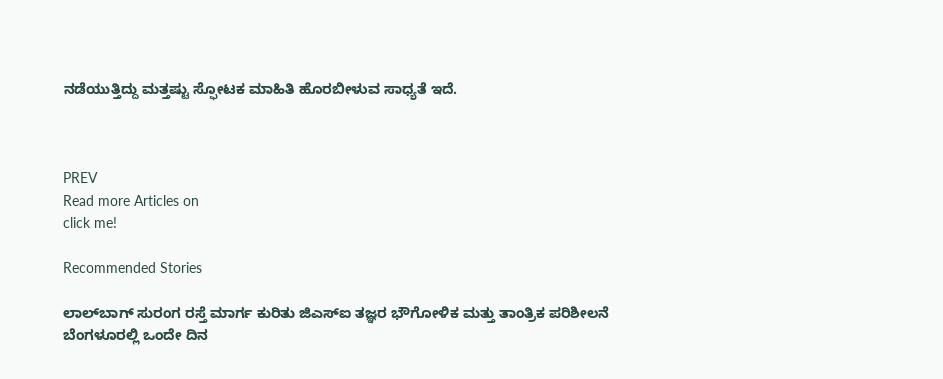ನಡೆಯುತ್ತಿದ್ದು ಮತ್ತಷ್ಟು ಸ್ಫೋಟಕ ಮಾಹಿತಿ ಹೊರಬೀಳುವ ಸಾಧ್ಯತೆ ಇದೆ.



PREV
Read more Articles on
click me!

Recommended Stories

ಲಾಲ್‌ಬಾಗ್ ಸುರಂಗ ರಸ್ತೆ ಮಾರ್ಗ ಕುರಿತು ಜಿಎಸ್‌ಐ ತಜ್ಞರ ಭೌಗೋಳಿಕ ಮತ್ತು ತಾಂತ್ರಿಕ ಪರಿಶೀಲನೆ
ಬೆಂಗಳೂರಲ್ಲಿ ಒಂದೇ ದಿನ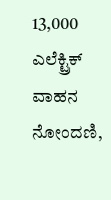13,000 ಎಲೆಕ್ಟ್ರಿಕ್ ವಾಹನ ನೋಂದಣಿ,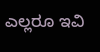ಎಲ್ಲರೂ ಇವಿ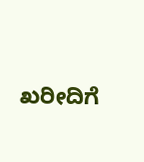ಖರೀದಿಗೆ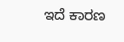ಇದೆ ಕಾರಣ